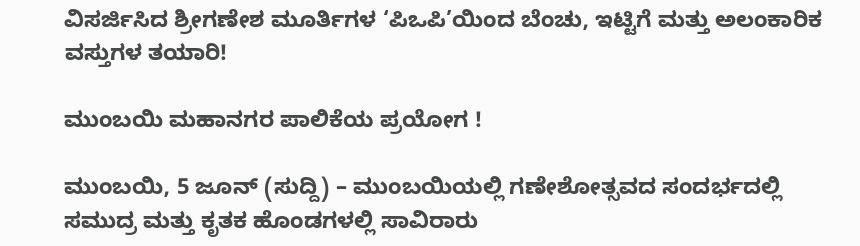ವಿಸರ್ಜಿಸಿದ ಶ್ರೀಗಣೇಶ ಮೂರ್ತಿಗಳ ‘ಪಿಒಪಿ’ಯಿಂದ ಬೆಂಚು, ಇಟ್ಟಿಗೆ ಮತ್ತು ಅಲಂಕಾರಿಕ ವಸ್ತುಗಳ ತಯಾರಿ!

ಮುಂಬಯಿ ಮಹಾನಗರ ಪಾಲಿಕೆಯ ಪ್ರಯೋಗ !

ಮುಂಬಯಿ, 5 ಜೂನ್ (ಸುದ್ದಿ) – ಮುಂಬಯಿಯಲ್ಲಿ ಗಣೇಶೋತ್ಸವದ ಸಂದರ್ಭದಲ್ಲಿ ಸಮುದ್ರ ಮತ್ತು ಕೃತಕ ಹೊಂಡಗಳಲ್ಲಿ ಸಾವಿರಾರು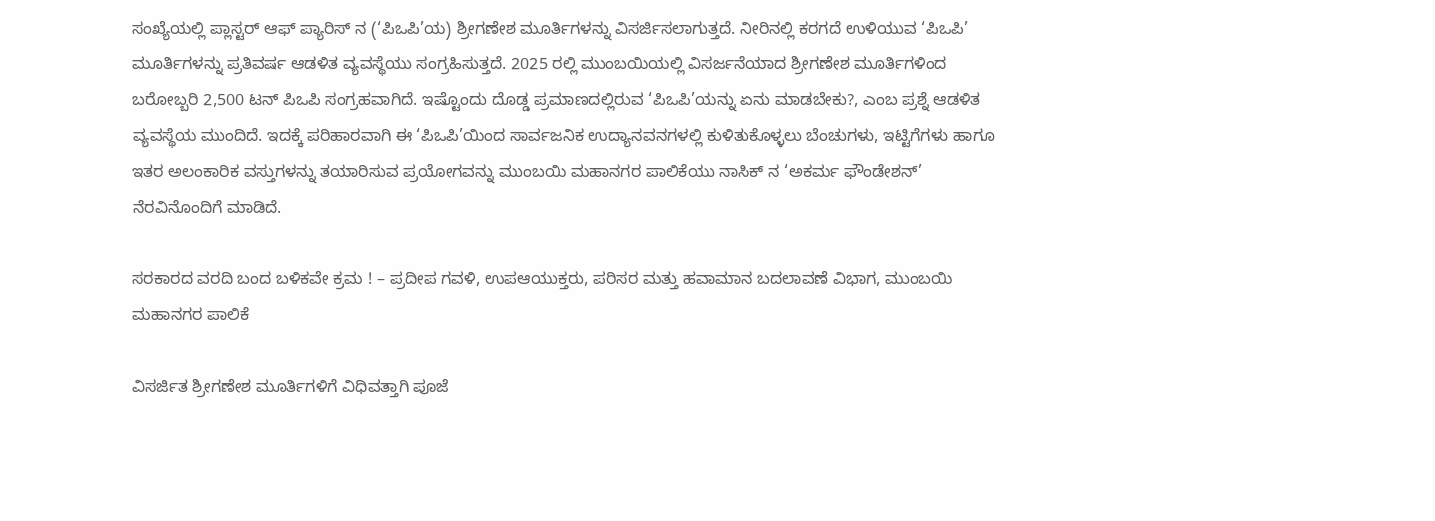ಸಂಖ್ಯೆಯಲ್ಲಿ ಪ್ಲಾಸ್ಟರ್ ಆಫ್ ಪ್ಯಾರಿಸ್ ನ (‘ಪಿಒಪಿ’ಯ) ಶ್ರೀಗಣೇಶ ಮೂರ್ತಿಗಳನ್ನು ವಿಸರ್ಜಿಸಲಾಗುತ್ತದೆ. ನೀರಿನಲ್ಲಿ ಕರಗದೆ ಉಳಿಯುವ ‘ಪಿಒಪಿ’ ಮೂರ್ತಿಗಳನ್ನು ಪ್ರತಿವರ್ಷ ಆಡಳಿತ ವ್ಯವಸ್ಥೆಯು ಸಂಗ್ರಹಿಸುತ್ತದೆ. 2025 ರಲ್ಲಿ ಮುಂಬಯಿಯಲ್ಲಿ ವಿಸರ್ಜನೆಯಾದ ಶ್ರೀಗಣೇಶ ಮೂರ್ತಿಗಳಿಂದ ಬರೋಬ್ಬರಿ 2,500 ಟನ್ ಪಿಒಪಿ ಸಂಗ್ರಹವಾಗಿದೆ. ಇಷ್ಟೊಂದು ದೊಡ್ಡ ಪ್ರಮಾಣದಲ್ಲಿರುವ ‘ಪಿಒಪಿ’ಯನ್ನು ಏನು ಮಾಡಬೇಕು?, ಎಂಬ ಪ್ರಶ್ನೆ ಆಡಳಿತ ವ್ಯವಸ್ಥೆಯ ಮುಂದಿದೆ. ಇದಕ್ಕೆ ಪರಿಹಾರವಾಗಿ ಈ ‘ಪಿಒಪಿ’ಯಿಂದ ಸಾರ್ವಜನಿಕ ಉದ್ಯಾನವನಗಳಲ್ಲಿ ಕುಳಿತುಕೊಳ್ಳಲು ಬೆಂಚುಗಳು, ಇಟ್ಟಿಗೆಗಳು ಹಾಗೂ ಇತರ ಅಲಂಕಾರಿಕ ವಸ್ತುಗಳನ್ನು ತಯಾರಿಸುವ ಪ್ರಯೋಗವನ್ನು ಮುಂಬಯಿ ಮಹಾನಗರ ಪಾಲಿಕೆಯು ನಾಸಿಕ್ ನ ‘ಅಕರ್ಮ ಫೌಂಡೇಶನ್’ ನೆರವಿನೊಂದಿಗೆ ಮಾಡಿದೆ.

ಸರಕಾರದ ವರದಿ ಬಂದ ಬಳಿಕವೇ ಕ್ರಮ ! – ಪ್ರದೀಪ ಗವಳಿ, ಉಪಆಯುಕ್ತರು, ಪರಿಸರ ಮತ್ತು ಹವಾಮಾನ ಬದಲಾವಣೆ ವಿಭಾಗ, ಮುಂಬಯಿ ಮಹಾನಗರ ಪಾಲಿಕೆ

ವಿಸರ್ಜಿತ ಶ್ರೀಗಣೇಶ ಮೂರ್ತಿಗಳಿಗೆ ವಿಧಿವತ್ತಾಗಿ ಪೂಜೆ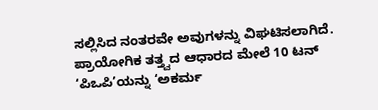ಸಲ್ಲಿಸಿದ ನಂತರವೇ ಅವುಗಳನ್ನು ವಿಘಟಿಸಲಾಗಿದೆ. ಪ್ರಾಯೋಗಿಕ ತತ್ತ್ವದ ಆಧಾರದ ಮೇಲೆ 10 ಟನ್ ‘ಪಿಒಪಿ’ಯನ್ನು ‘ಅಕರ್ಮ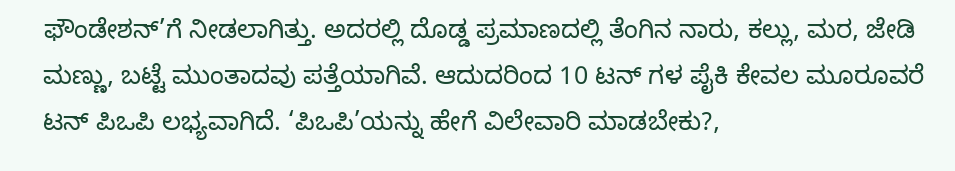ಫೌಂಡೇಶನ್’ಗೆ ನೀಡಲಾಗಿತ್ತು. ಅದರಲ್ಲಿ ದೊಡ್ಡ ಪ್ರಮಾಣದಲ್ಲಿ ತೆಂಗಿನ ನಾರು, ಕಲ್ಲು, ಮರ, ಜೇಡಿ ಮಣ್ಣು, ಬಟ್ಟೆ ಮುಂತಾದವು ಪತ್ತೆಯಾಗಿವೆ. ಆದುದರಿಂದ 10 ಟನ್ ಗಳ ಪೈಕಿ ಕೇವಲ ಮೂರೂವರೆ ಟನ್ ಪಿಒಪಿ ಲಭ್ಯವಾಗಿದೆ. ‘ಪಿಒಪಿ’ಯನ್ನು ಹೇಗೆ ವಿಲೇವಾರಿ ಮಾಡಬೇಕು?,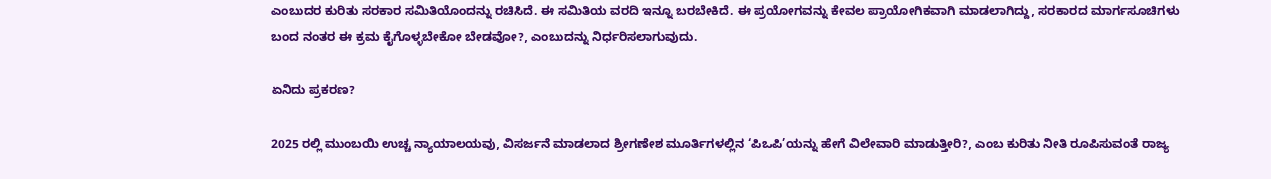ಎಂಬುದರ ಕುರಿತು ಸರಕಾರ ಸಮಿತಿಯೊಂದನ್ನು ರಚಿಸಿದೆ. ಈ ಸಮಿತಿಯ ವರದಿ ಇನ್ನೂ ಬರಬೇಕಿದೆ. ಈ ಪ್ರಯೋಗವನ್ನು ಕೇವಲ ಪ್ರಾಯೋಗಿಕವಾಗಿ ಮಾಡಲಾಗಿದ್ದು, ಸರಕಾರದ ಮಾರ್ಗಸೂಚಿಗಳು ಬಂದ ನಂತರ ಈ ಕ್ರಮ ಕೈಗೊಳ್ಳಬೇಕೋ ಬೇಡವೋ?, ಎಂಬುದನ್ನು ನಿರ್ಧರಿಸಲಾಗುವುದು.

ಏನಿದು ಪ್ರಕರಣ?

2025 ರಲ್ಲಿ ಮುಂಬಯಿ ಉಚ್ಚ ನ್ಯಾಯಾಲಯವು, ವಿಸರ್ಜನೆ ಮಾಡಲಾದ ಶ್ರೀಗಣೇಶ ಮೂರ್ತಿಗಳಲ್ಲಿನ ‘ಪಿಒಪಿ’ಯನ್ನು ಹೇಗೆ ವಿಲೇವಾರಿ ಮಾಡುತ್ತೀರಿ?, ಎಂಬ ಕುರಿತು ನೀತಿ ರೂಪಿಸುವಂತೆ ರಾಜ್ಯ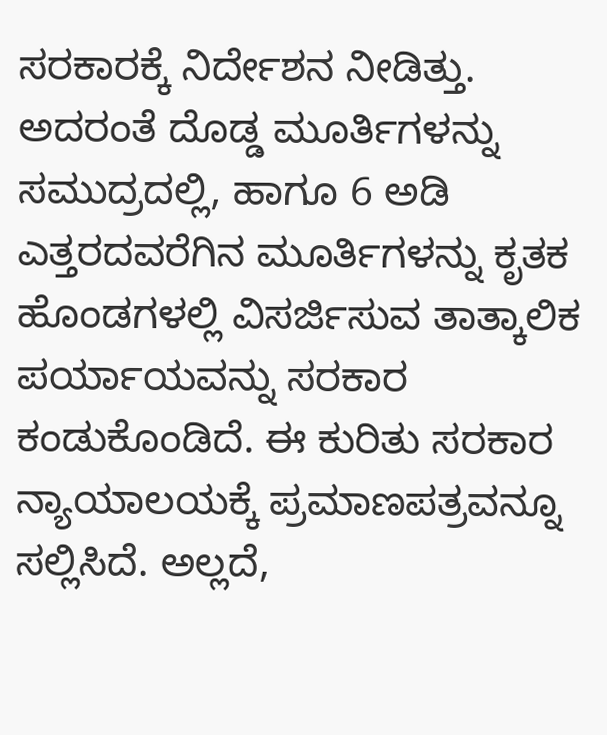ಸರಕಾರಕ್ಕೆ ನಿರ್ದೇಶನ ನೀಡಿತ್ತು. ಅದರಂತೆ ದೊಡ್ಡ ಮೂರ್ತಿಗಳನ್ನು ಸಮುದ್ರದಲ್ಲಿ, ಹಾಗೂ 6 ಅಡಿ ಎತ್ತರದವರೆಗಿನ ಮೂರ್ತಿಗಳನ್ನು ಕೃತಕ ಹೊಂಡಗಳಲ್ಲಿ ವಿಸರ್ಜಿಸುವ ತಾತ್ಕಾಲಿಕ ಪರ್ಯಾಯವನ್ನು ಸರಕಾರ ಕಂಡುಕೊಂಡಿದೆ. ಈ ಕುರಿತು ಸರಕಾರ ನ್ಯಾಯಾಲಯಕ್ಕೆ ಪ್ರಮಾಣಪತ್ರವನ್ನೂ ಸಲ್ಲಿಸಿದೆ. ಅಲ್ಲದೆ,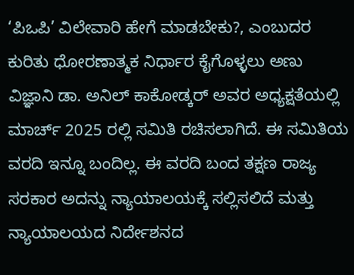‘ಪಿಒಪಿ’ ವಿಲೇವಾರಿ ಹೇಗೆ ಮಾಡಬೇಕು?, ಎಂಬುದರ ಕುರಿತು ಧೋರಣಾತ್ಮಕ ನಿರ್ಧಾರ ಕೈಗೊಳ್ಳಲು ಅಣು ವಿಜ್ಞಾನಿ ಡಾ. ಅನಿಲ್ ಕಾಕೋಡ್ಕರ್ ಅವರ ಅಧ್ಯಕ್ಷತೆಯಲ್ಲಿ ಮಾರ್ಚ್ 2025 ರಲ್ಲಿ ಸಮಿತಿ ರಚಿಸಲಾಗಿದೆ. ಈ ಸಮಿತಿಯ ವರದಿ ಇನ್ನೂ ಬಂದಿಲ್ಲ. ಈ ವರದಿ ಬಂದ ತಕ್ಷಣ ರಾಜ್ಯ ಸರಕಾರ ಅದನ್ನು ನ್ಯಾಯಾಲಯಕ್ಕೆ ಸಲ್ಲಿಸಲಿದೆ ಮತ್ತು ನ್ಯಾಯಾಲಯದ ನಿರ್ದೇಶನದ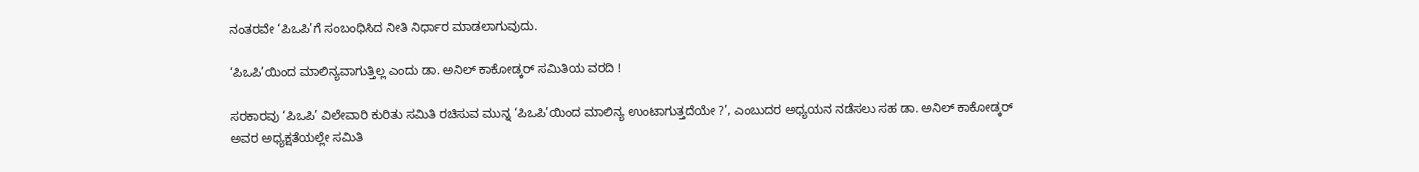ನಂತರವೇ ‘ಪಿಒಪಿ’ಗೆ ಸಂಬಂಧಿಸಿದ ನೀತಿ ನಿರ್ಧಾರ ಮಾಡಲಾಗುವುದು.

‘ಪಿಒಪಿ’ಯಿಂದ ಮಾಲಿನ್ಯವಾಗುತ್ತಿಲ್ಲ ಎಂದು ಡಾ. ಅನಿಲ್ ಕಾಕೋಡ್ಕರ್ ಸಮಿತಿಯ ವರದಿ !

ಸರಕಾರವು ‘ಪಿಒಪಿ’ ವಿಲೇವಾರಿ ಕುರಿತು ಸಮಿತಿ ರಚಿಸುವ ಮುನ್ನ ‘ಪಿಒಪಿ’ಯಿಂದ ಮಾಲಿನ್ಯ ಉಂಟಾಗುತ್ತದೆಯೇ ?’, ಎಂಬುದರ ಅಧ್ಯಯನ ನಡೆಸಲು ಸಹ ಡಾ. ಅನಿಲ್ ಕಾಕೋಡ್ಕರ್ ಅವರ ಅಧ್ಯಕ್ಷತೆಯಲ್ಲೇ ಸಮಿತಿ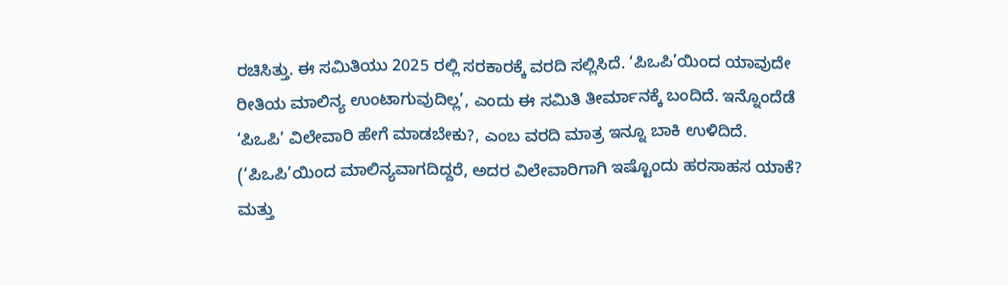ರಚಿಸಿತ್ತು. ಈ ಸಮಿತಿಯು 2025 ರಲ್ಲಿ ಸರಕಾರಕ್ಕೆ ವರದಿ ಸಲ್ಲಿಸಿದೆ. ‘ಪಿಒಪಿ’ಯಿಂದ ಯಾವುದೇ ರೀತಿಯ ಮಾಲಿನ್ಯ ಉಂಟಾಗುವುದಿಲ್ಲ’, ಎಂದು ಈ ಸಮಿತಿ ತೀರ್ಮಾನಕ್ಕೆ ಬಂದಿದೆ. ಇನ್ನೊಂದೆಡೆ ‘ಪಿಒಪಿ’ ವಿಲೇವಾರಿ ಹೇಗೆ ಮಾಡಬೇಕು?, ಎಂಬ ವರದಿ ಮಾತ್ರ ಇನ್ನೂ ಬಾಕಿ ಉಳಿದಿದೆ. (‘ಪಿಒಪಿ’ಯಿಂದ ಮಾಲಿನ್ಯವಾಗದಿದ್ದರೆ, ಅದರ ವಿಲೇವಾರಿಗಾಗಿ ಇಷ್ಟೊಂದು ಹರಸಾಹಸ ಯಾಕೆ? ಮತ್ತು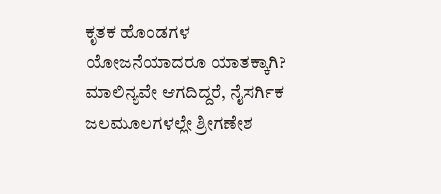ಕೃತಕ ಹೊಂಡಗಳ ಯೋಜನೆಯಾದರೂ ಯಾತಕ್ಕಾಗಿ? ಮಾಲಿನ್ಯವೇ ಆಗದಿದ್ದರೆ, ನೈಸರ್ಗಿಕ ಜಲಮೂಲಗಳಲ್ಲೇ ಶ್ರೀಗಣೇಶ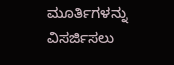ಮೂರ್ತಿಗಳನ್ನು ವಿಸರ್ಜಿಸಲು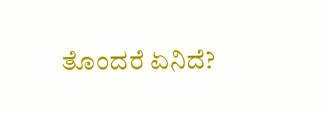ತೊಂದರೆ ಏನಿದೆ?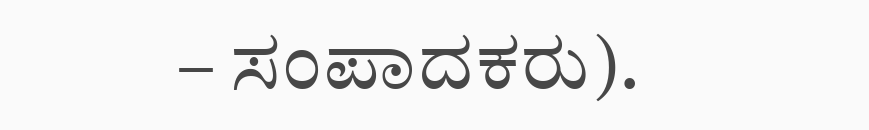– ಸಂಪಾದಕರು).